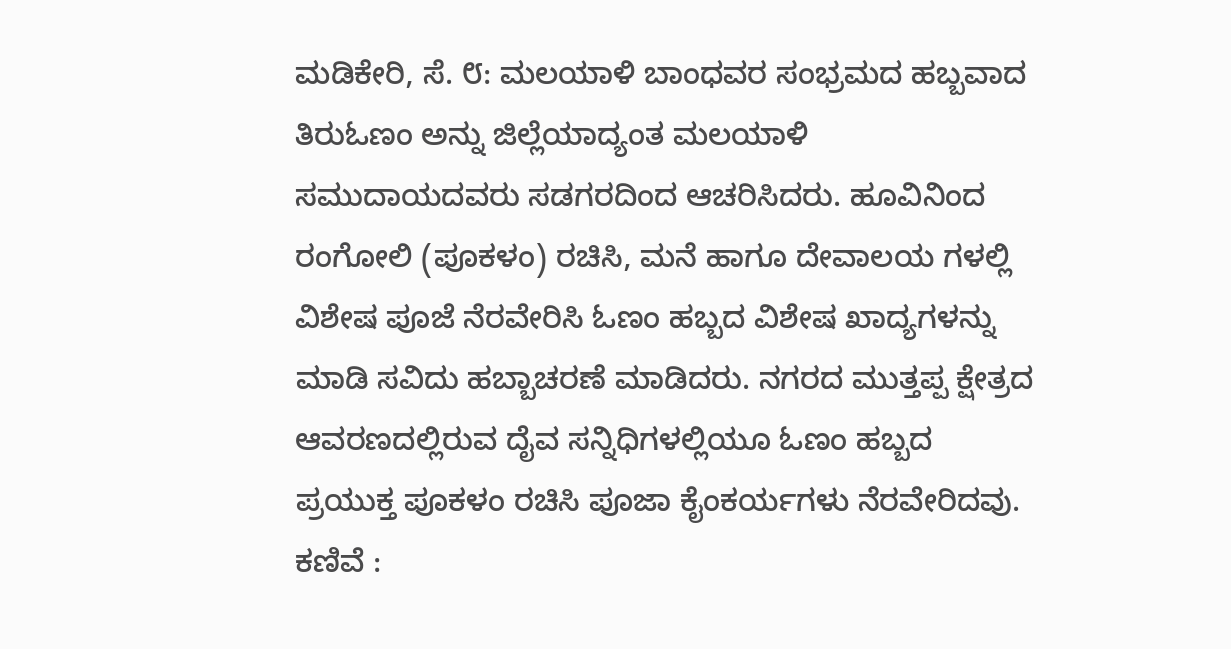ಮಡಿಕೇರಿ, ಸೆ. ೮: ಮಲಯಾಳಿ ಬಾಂಧವರ ಸಂಭ್ರಮದ ಹಬ್ಬವಾದ ತಿರುಓಣಂ ಅನ್ನು ಜಿಲ್ಲೆಯಾದ್ಯಂತ ಮಲಯಾಳಿ ಸಮುದಾಯದವರು ಸಡಗರದಿಂದ ಆಚರಿಸಿದರು. ಹೂವಿನಿಂದ ರಂಗೋಲಿ (ಪೂಕಳಂ) ರಚಿಸಿ, ಮನೆ ಹಾಗೂ ದೇವಾಲಯ ಗಳಲ್ಲಿ ವಿಶೇಷ ಪೂಜೆ ನೆರವೇರಿಸಿ ಓಣಂ ಹಬ್ಬದ ವಿಶೇಷ ಖಾದ್ಯಗಳನ್ನು ಮಾಡಿ ಸವಿದು ಹಬ್ಬಾಚರಣೆ ಮಾಡಿದರು. ನಗರದ ಮುತ್ತಪ್ಪ ಕ್ಷೇತ್ರದ ಆವರಣದಲ್ಲಿರುವ ದೈವ ಸನ್ನಿಧಿಗಳಲ್ಲಿಯೂ ಓಣಂ ಹಬ್ಬದ ಪ್ರಯುಕ್ತ ಪೂಕಳಂ ರಚಿಸಿ ಪೂಜಾ ಕೈಂಕರ್ಯಗಳು ನೆರವೇರಿದವು.
ಕಣಿವೆ :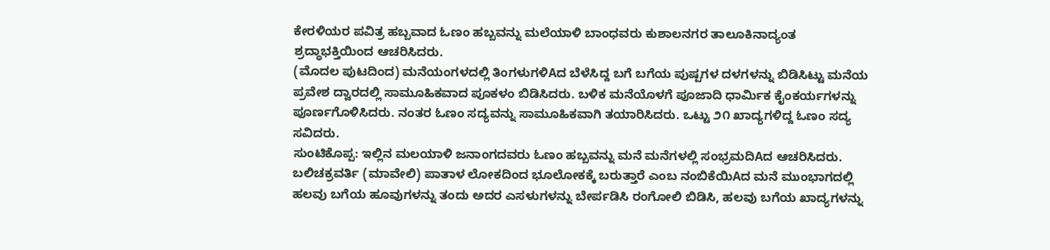ಕೇರಳಿಯರ ಪವಿತ್ರ ಹಬ್ಬವಾದ ಓಣಂ ಹಬ್ಬವನ್ನು ಮಲೆಯಾಳಿ ಬಾಂಧವರು ಕುಶಾಲನಗರ ತಾಲೂಕಿನಾದ್ಯಂತ ಶ್ರದ್ಧಾಭಕ್ತಿಯಿಂದ ಆಚರಿಸಿದರು.
(ಮೊದಲ ಪುಟದಿಂದ) ಮನೆಯಂಗಳದಲ್ಲಿ ತಿಂಗಳುಗಳಿAದ ಬೆಳೆಸಿದ್ದ ಬಗೆ ಬಗೆಯ ಪುಷ್ಪಗಳ ದಳಗಳನ್ನು ಬಿಡಿಸಿಟ್ಟು ಮನೆಯ ಪ್ರವೇಶ ದ್ವಾರದಲ್ಲಿ ಸಾಮೂಹಿಕವಾದ ಪೂಕಳಂ ಬಿಡಿಸಿದರು. ಬಳಿಕ ಮನೆಯೊಳಗೆ ಪೂಜಾದಿ ಧಾರ್ಮಿಕ ಕೈಂಕರ್ಯಗಳನ್ನು ಪೂರ್ಣಗೊಳಿಸಿದರು. ನಂತರ ಓಣಂ ಸದ್ಯವನ್ನು ಸಾಮೂಹಿಕವಾಗಿ ತಯಾರಿಸಿದರು. ಒಟ್ಟು ೨೧ ಖಾದ್ಯಗಳಿದ್ದ ಓಣಂ ಸದ್ಯ ಸವಿದರು.
ಸುಂಟಿಕೊಪ್ಪ: ಇಲ್ಲಿನ ಮಲಯಾಳಿ ಜನಾಂಗದವರು ಓಣಂ ಹಬ್ಬವನ್ನು ಮನೆ ಮನೆಗಳಲ್ಲಿ ಸಂಭ್ರಮದಿAದ ಆಚರಿಸಿದರು. ಬಲಿಚಕ್ರವರ್ತಿ (ಮಾವೇಲಿ) ಪಾತಾಳ ಲೋಕದಿಂದ ಭೂಲೋಕಕ್ಕೆ ಬರುತ್ತಾರೆ ಎಂಬ ನಂಬಿಕೆಯಿAದ ಮನೆ ಮುಂಭಾಗದಲ್ಲಿ ಹಲವು ಬಗೆಯ ಹೂವುಗಳನ್ನು ತಂದು ಅದರ ಎಸಳುಗಳನ್ನು ಬೇರ್ಪಡಿಸಿ ರಂಗೋಲಿ ಬಿಡಿಸಿ, ಹಲವು ಬಗೆಯ ಖಾದ್ಯಗಳನ್ನು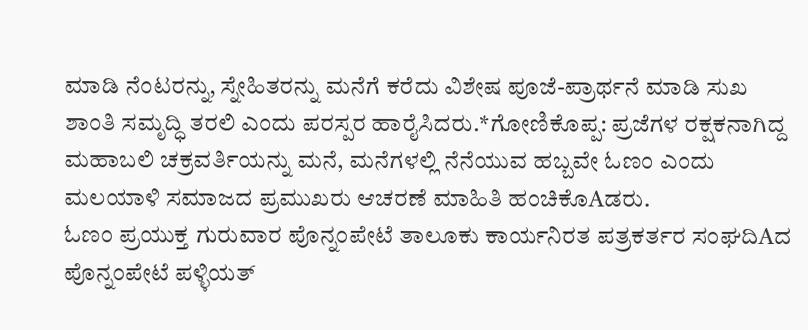ಮಾಡಿ ನೆಂಟರನ್ನು, ಸ್ನೇಹಿತರನ್ನು ಮನೆಗೆ ಕರೆದು ವಿಶೇಷ ಪೂಜೆ-ಪ್ರಾರ್ಥನೆ ಮಾಡಿ ಸುಖ ಶಾಂತಿ ಸಮೃದ್ಧಿ ತರಲಿ ಎಂದು ಪರಸ್ಪರ ಹಾರೈಸಿದರು.*ಗೋಣಿಕೊಪ್ಪ: ಪ್ರಜೆಗಳ ರಕ್ಷಕನಾಗಿದ್ದ ಮಹಾಬಲಿ ಚಕ್ರವರ್ತಿಯನ್ನು ಮನೆ, ಮನೆಗಳಲ್ಲಿ ನೆನೆಯುವ ಹಬ್ಬವೇ ಓಣಂ ಎಂದು ಮಲಯಾಳಿ ಸಮಾಜದ ಪ್ರಮುಖರು ಆಚರಣೆ ಮಾಹಿತಿ ಹಂಚಿಕೊAಡರು.
ಓಣಂ ಪ್ರಯುಕ್ತ ಗುರುವಾರ ಪೊನ್ನಂಪೇಟೆ ತಾಲೂಕು ಕಾರ್ಯನಿರತ ಪತ್ರಕರ್ತರ ಸಂಘದಿAದ ಪೊನ್ನಂಪೇಟೆ ಪಳ್ಳಿಯತ್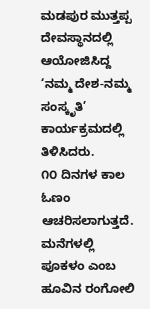ಮಡಪುರ ಮುತ್ತಪ್ಪ ದೇವಸ್ಥಾನದಲ್ಲಿ ಆಯೋಜಿಸಿದ್ದ ‘ನಮ್ಮ ದೇಶ-ನಮ್ಮ ಸಂಸ್ಕೃತಿ’ ಕಾರ್ಯಕ್ರಮದಲ್ಲಿ ತಿಳಿಸಿದರು.
೧೦ ದಿನಗಳ ಕಾಲ ಓಣಂ ಆಚರಿಸಲಾಗುತ್ತದೆ. ಮನೆಗಳಲ್ಲಿ ಪೂಕಳಂ ಎಂಬ ಹೂವಿನ ರಂಗೋಲಿ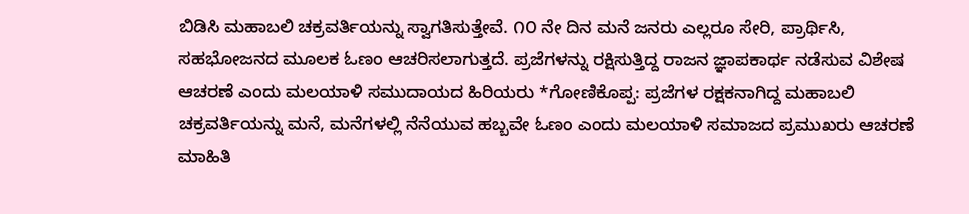ಬಿಡಿಸಿ ಮಹಾಬಲಿ ಚಕ್ರವರ್ತಿಯನ್ನು ಸ್ವಾಗತಿಸುತ್ತೇವೆ. ೧೦ ನೇ ದಿನ ಮನೆ ಜನರು ಎಲ್ಲರೂ ಸೇರಿ, ಪ್ರಾರ್ಥಿಸಿ, ಸಹಭೋಜನದ ಮೂಲಕ ಓಣಂ ಆಚರಿಸಲಾಗುತ್ತದೆ. ಪ್ರಜೆಗಳನ್ನು ರಕ್ಷಿಸುತ್ತಿದ್ದ ರಾಜನ ಜ್ಞಾಪಕಾರ್ಥ ನಡೆಸುವ ವಿಶೇಷ ಆಚರಣೆ ಎಂದು ಮಲಯಾಳಿ ಸಮುದಾಯದ ಹಿರಿಯರು *ಗೋಣಿಕೊಪ್ಪ: ಪ್ರಜೆಗಳ ರಕ್ಷಕನಾಗಿದ್ದ ಮಹಾಬಲಿ ಚಕ್ರವರ್ತಿಯನ್ನು ಮನೆ, ಮನೆಗಳಲ್ಲಿ ನೆನೆಯುವ ಹಬ್ಬವೇ ಓಣಂ ಎಂದು ಮಲಯಾಳಿ ಸಮಾಜದ ಪ್ರಮುಖರು ಆಚರಣೆ ಮಾಹಿತಿ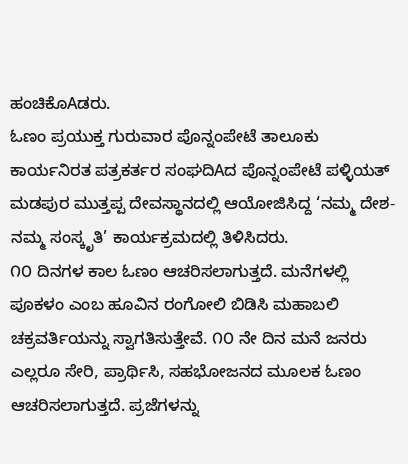ಹಂಚಿಕೊAಡರು.
ಓಣಂ ಪ್ರಯುಕ್ತ ಗುರುವಾರ ಪೊನ್ನಂಪೇಟೆ ತಾಲೂಕು ಕಾರ್ಯನಿರತ ಪತ್ರಕರ್ತರ ಸಂಘದಿAದ ಪೊನ್ನಂಪೇಟೆ ಪಳ್ಳಿಯತ್ ಮಡಪುರ ಮುತ್ತಪ್ಪ ದೇವಸ್ಥಾನದಲ್ಲಿ ಆಯೋಜಿಸಿದ್ದ ‘ನಮ್ಮ ದೇಶ-ನಮ್ಮ ಸಂಸ್ಕೃತಿ’ ಕಾರ್ಯಕ್ರಮದಲ್ಲಿ ತಿಳಿಸಿದರು.
೧೦ ದಿನಗಳ ಕಾಲ ಓಣಂ ಆಚರಿಸಲಾಗುತ್ತದೆ. ಮನೆಗಳಲ್ಲಿ ಪೂಕಳಂ ಎಂಬ ಹೂವಿನ ರಂಗೋಲಿ ಬಿಡಿಸಿ ಮಹಾಬಲಿ ಚಕ್ರವರ್ತಿಯನ್ನು ಸ್ವಾಗತಿಸುತ್ತೇವೆ. ೧೦ ನೇ ದಿನ ಮನೆ ಜನರು ಎಲ್ಲರೂ ಸೇರಿ, ಪ್ರಾರ್ಥಿಸಿ, ಸಹಭೋಜನದ ಮೂಲಕ ಓಣಂ ಆಚರಿಸಲಾಗುತ್ತದೆ. ಪ್ರಜೆಗಳನ್ನು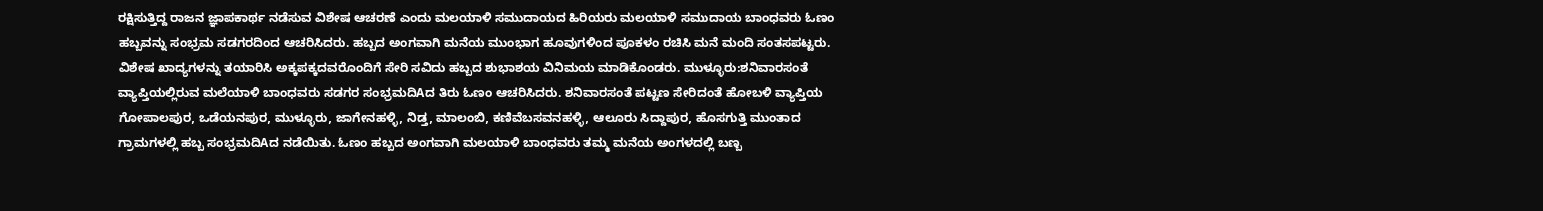ರಕ್ಷಿಸುತ್ತಿದ್ದ ರಾಜನ ಜ್ಞಾಪಕಾರ್ಥ ನಡೆಸುವ ವಿಶೇಷ ಆಚರಣೆ ಎಂದು ಮಲಯಾಳಿ ಸಮುದಾಯದ ಹಿರಿಯರು ಮಲಯಾಳಿ ಸಮುದಾಯ ಬಾಂಧವರು ಓಣಂ ಹಬ್ಬವನ್ನು ಸಂಭ್ರಮ ಸಡಗರದಿಂದ ಆಚರಿಸಿದರು. ಹಬ್ಬದ ಅಂಗವಾಗಿ ಮನೆಯ ಮುಂಭಾಗ ಹೂವುಗಳಿಂದ ಪೂಕಳಂ ರಚಿಸಿ ಮನೆ ಮಂದಿ ಸಂತಸಪಟ್ಟರು. ವಿಶೇಷ ಖಾದ್ಯಗಳನ್ನು ತಯಾರಿಸಿ ಅಕ್ಕಪಕ್ಕದವರೊಂದಿಗೆ ಸೇರಿ ಸವಿದು ಹಬ್ಬದ ಶುಭಾಶಯ ವಿನಿಮಯ ಮಾಡಿಕೊಂಡರು. ಮುಳ್ಳೂರು:ಶನಿವಾರಸಂತೆ ವ್ಯಾಪ್ತಿಯಲ್ಲಿರುವ ಮಲೆಯಾಳಿ ಬಾಂಧವರು ಸಡಗರ ಸಂಭ್ರಮದಿAದ ತಿರು ಓಣಂ ಆಚರಿಸಿದರು. ಶನಿವಾರಸಂತೆ ಪಟ್ಟಣ ಸೇರಿದಂತೆ ಹೋಬಳಿ ವ್ಯಾಪ್ತಿಯ ಗೋಪಾಲಪುರ, ಒಡೆಯನಪುರ, ಮುಳ್ಳೂರು, ಜಾಗೇನಹಳ್ಳಿ, ನಿಡ್ತ, ಮಾಲಂಬಿ, ಕಣಿವೆಬಸವನಹಳ್ಳಿ, ಆಲೂರು ಸಿದ್ದಾಪುರ, ಹೊಸಗುತ್ತಿ ಮುಂತಾದ ಗ್ರಾಮಗಳಲ್ಲಿ ಹಬ್ಬ ಸಂಭ್ರಮದಿAದ ನಡೆಯಿತು. ಓಣಂ ಹಬ್ಬದ ಅಂಗವಾಗಿ ಮಲಯಾಳಿ ಬಾಂಧವರು ತಮ್ಮ ಮನೆಯ ಅಂಗಳದಲ್ಲಿ ಬಣ್ಬ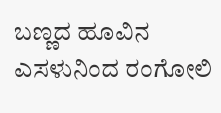ಬಣ್ಣದ ಹೂವಿನ ಎಸಳುನಿಂದ ರಂಗೋಲಿ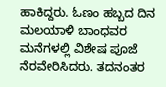ಹಾಕಿದ್ದರು. ಓಣಂ ಹಬ್ಬದ ದಿನ ಮಲಯಾಳಿ ಬಾಂಧವರ ಮನೆಗಳಲ್ಲಿ ವಿಶೇಷ ಪೂಜೆ ನೆರವೇರಿಸಿದರು. ತದನಂತರ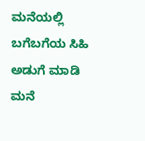ಮನೆಯಲ್ಲಿ ಬಗೆಬಗೆಯ ಸಿಹಿ ಅಡುಗೆ ಮಾಡಿ ಮನೆ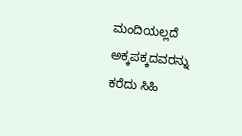ಮಂದಿಯಲ್ಲದೆ ಅಕ್ಕಪಕ್ಕದವರನ್ನು ಕರೆದು ಸಿಹಿ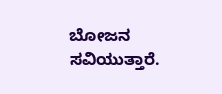ಬೋಜನ ಸವಿಯುತ್ತಾರೆ.